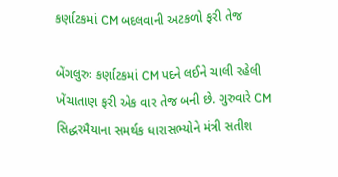કર્ણાટકમાં CM બદલવાની અટકળો ફરી તેજ

બેંગલુરુઃ કર્ણાટકમાં CM પદને લઈને ચાલી રહેલી ખેંચાતાણ ફરી એક વાર તેજ બની છે. ગુરુવારે CM સિદ્ધરમૈયાના સમર્થક ધારાસભ્યોને મંત્રી સતીશ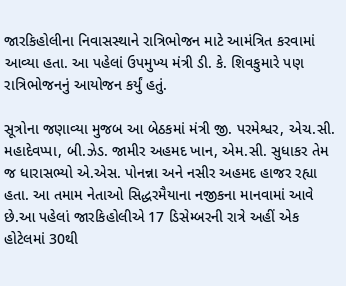જારકિહોલીના નિવાસસ્થાને રાત્રિભોજન માટે આમંત્રિત કરવામાં આવ્યા હતા. આ પહેલાં ઉપમુખ્ય મંત્રી ડી. કે. શિવકુમારે પણ રાત્રિભોજનનું આયોજન કર્યું હતું.

સૂત્રોના જણાવ્યા મુજબ આ બેઠકમાં મંત્રી જી. પરમેશ્વર, એચ.સી. મહાદેવપ્પા, બી.ઝેડ. જામીર અહમદ ખાન, એમ.સી. સુધાકર તેમ જ ધારાસભ્યો એ.એસ. પોનન્ના અને નસીર અહમદ હાજર રહ્યા હતા. આ તમામ નેતાઓ સિદ્ધરમૈયાના નજીકના માનવામાં આવે છે.આ પહેલાં જારકિહોલીએ 17 ડિસેમ્બરની રાત્રે અહીં એક હોટેલમાં 30થી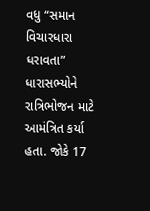વધુ “સમાન વિચારધારા ધરાવતા” ધારાસભ્યોને રાત્રિભોજન માટે આમંત્રિત કર્યા હતા. જોકે 17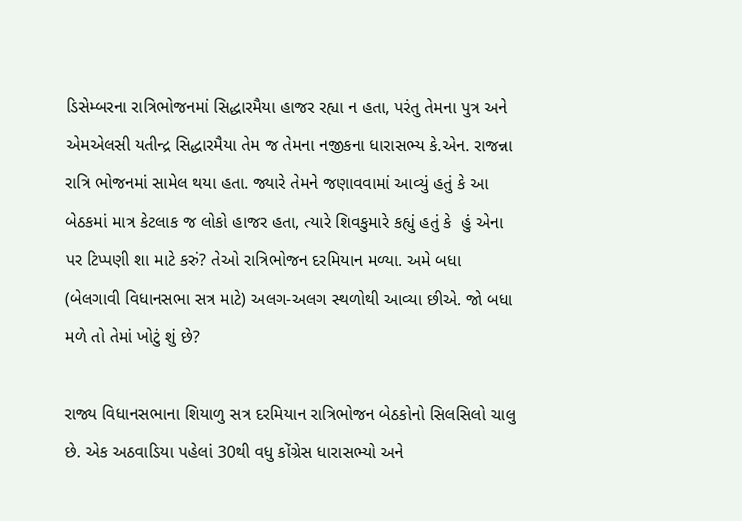ડિસેમ્બરના રાત્રિભોજનમાં સિદ્ધારમૈયા હાજર રહ્યા ન હતા, પરંતુ તેમના પુત્ર અને એમએલસી યતીન્દ્ર સિદ્ધારમૈયા તેમ જ તેમના નજીકના ધારાસભ્ય કે.એન. રાજન્ના રાત્રિ ભોજનમાં સામેલ થયા હતા. જ્યારે તેમને જણાવવામાં આવ્યું હતું કે આ બેઠકમાં માત્ર કેટલાક જ લોકો હાજર હતા, ત્યારે શિવકુમારે કહ્યું હતું કે  હું એના પર ટિપ્પણી શા માટે કરું? તેઓ રાત્રિભોજન દરમિયાન મળ્યા. અમે બધા (બેલગાવી વિધાનસભા સત્ર માટે) અલગ-અલગ સ્થળોથી આવ્યા છીએ. જો બધા મળે તો તેમાં ખોટું શું છે?

રાજ્ય વિધાનસભાના શિયાળુ સત્ર દરમિયાન રાત્રિભોજન બેઠકોનો સિલસિલો ચાલુ છે. એક અઠવાડિયા પહેલાં 30થી વધુ કોંગ્રેસ ધારાસભ્યો અને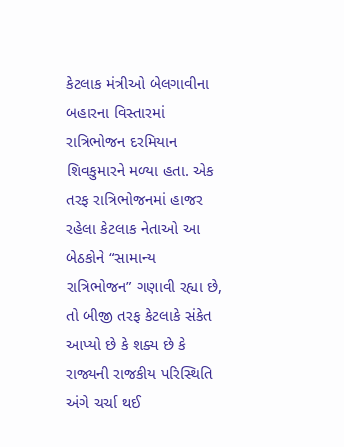કેટલાક મંત્રીઓ બેલગાવીના બહારના વિસ્તારમાં રાત્રિભોજન દરમિયાન શિવકુમારને મળ્યા હતા. એક તરફ રાત્રિભોજનમાં હાજર રહેલા કેટલાક નેતાઓ આ બેઠકોને “સામાન્ય રાત્રિભોજન” ગણાવી રહ્યા છે, તો બીજી તરફ કેટલાકે સંકેત આપ્યો છે કે શક્ય છે કે રાજ્યની રાજકીય પરિસ્થિતિ અંગે ચર્ચા થઈ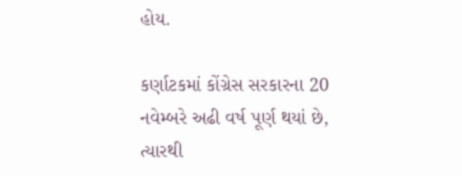હોય.

કર્ણાટકમાં કોંગ્રેસ સરકારના 20 નવેમ્બરે અઢી વર્ષ પૂર્ણ થયાં છે, ત્યારથી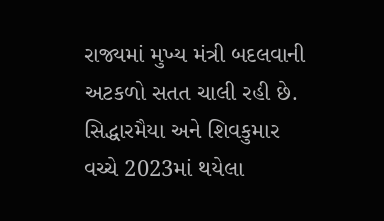રાજ્યમાં મુખ્ય મંત્રી બદલવાની અટકળો સતત ચાલી રહી છે. સિદ્ધારમૈયા અને શિવકુમાર વચ્ચે 2023માં થયેલા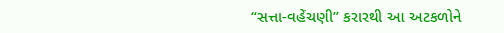“સત્તા-વહેંચણી” કરારથી આ અટકળોને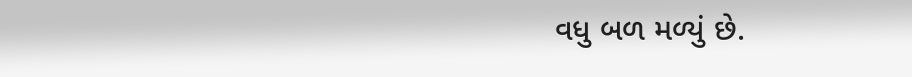વધુ બળ મળ્યું છે.